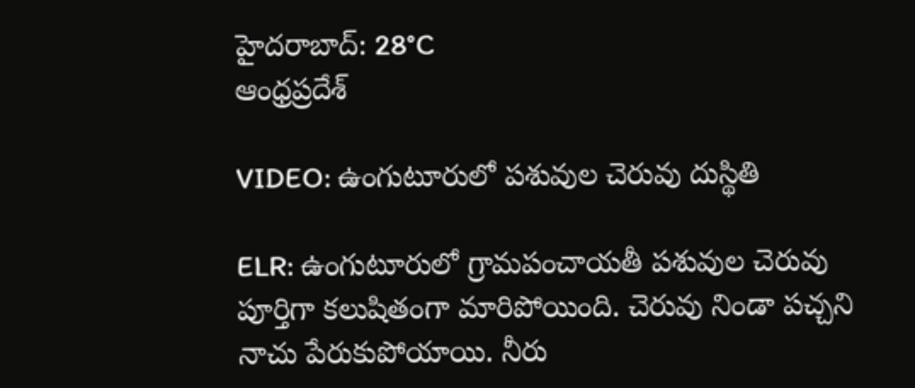హైదరాబాద్: 28°C
ఆంధ్రప్రదేశ్

VIDEO: ఉంగుటూరులో పశువుల చెరువు దుస్థితి

ELR: ఉంగుటూరులో గ్రామపంచాయతీ పశువుల చెరువు పూర్తిగా కలుషితంగా మారిపోయింది. చెరువు నిండా పచ్చని నాచు పేరుకుపోయాయి. నీరు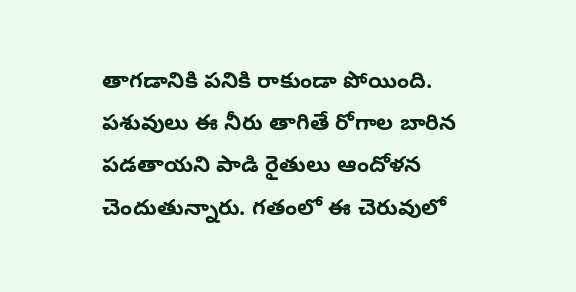తాగడానికి పనికి రాకుండా పోయింది. పశువులు ఈ నీరు తాగితే రోగాల బారిన పడతాయని పాడి రైతులు ఆందోళన చెందుతున్నారు. గతంలో ఈ చెరువులో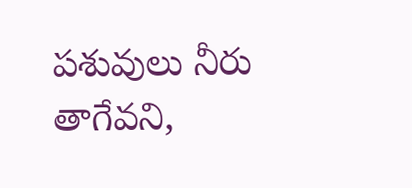పశువులు నీరు తాగేవని,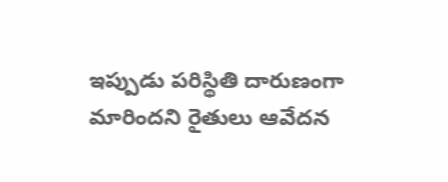ఇప్పుడు పరిస్థితి దారుణంగా మారిందని రైతులు ఆవేదన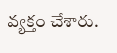వ్యక్తం చేశారు.